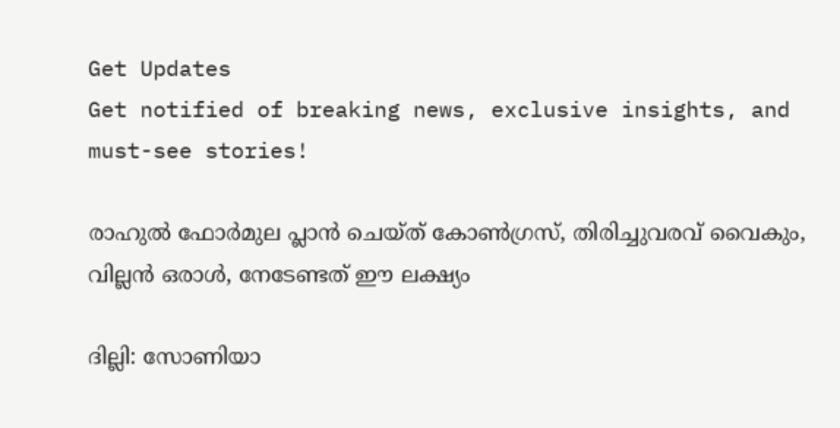Get Updates
Get notified of breaking news, exclusive insights, and must-see stories!

രാഹുല്‍ ഫോര്‍മുല പ്ലാന്‍ ചെയ്ത് കോണ്‍ഗ്രസ്, തിരിച്ചുവരവ് വൈകും, വില്ലന്‍ ഒരാള്‍, നേടേണ്ടത് ഈ ലക്ഷ്യം

ദില്ലി: സോണിയാ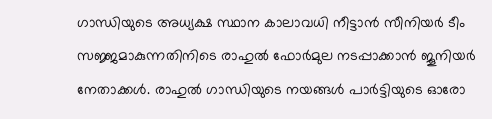ഗാന്ധിയുടെ അധ്യക്ഷ സ്ഥാന കാലാവധി നീട്ടാന്‍ സീനിയര്‍ ടീം സജ്ജമാകുന്നതിനിടെ രാഹുല്‍ ഫോര്‍മുല നടപ്പാക്കാന്‍ ജൂനിയര്‍ നേതാക്കള്‍. രാഹുല്‍ ഗാന്ധിയുടെ നയങ്ങള്‍ പാര്‍ട്ടിയുടെ ഓരോ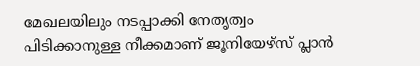മേഖലയിലും നടപ്പാക്കി നേതൃത്വം പിടിക്കാനുള്ള നീക്കമാണ് ജൂനിയേഴ്‌സ് പ്ലാന്‍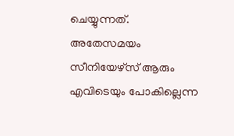ചെയ്യുന്നത്. അതേസമയം സീനിയേഴ്‌സ് ആരും എവിടെയും പോകില്ലെന്ന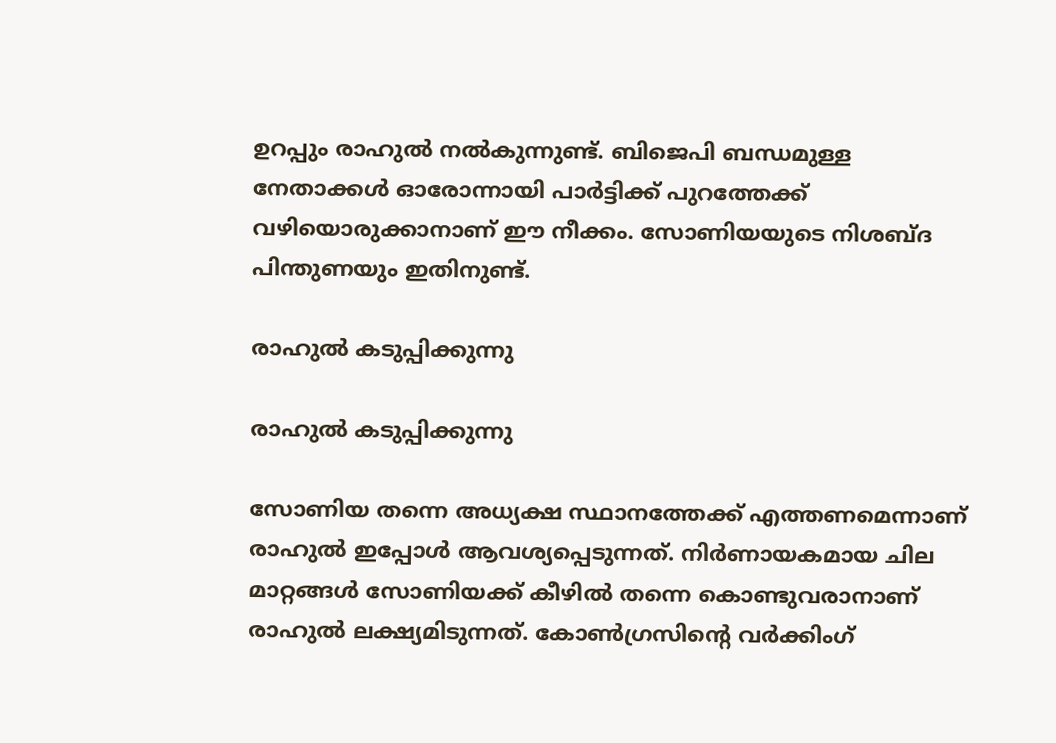ഉറപ്പും രാഹുല്‍ നല്‍കുന്നുണ്ട്. ബിജെപി ബന്ധമുള്ള നേതാക്കള്‍ ഓരോന്നായി പാര്‍ട്ടിക്ക് പുറത്തേക്ക് വഴിയൊരുക്കാനാണ് ഈ നീക്കം. സോണിയയുടെ നിശബ്ദ പിന്തുണയും ഇതിനുണ്ട്.

രാഹുല്‍ കടുപ്പിക്കുന്നു

രാഹുല്‍ കടുപ്പിക്കുന്നു

സോണിയ തന്നെ അധ്യക്ഷ സ്ഥാനത്തേക്ക് എത്തണമെന്നാണ് രാഹുല്‍ ഇപ്പോള്‍ ആവശ്യപ്പെടുന്നത്. നിര്‍ണായകമായ ചില മാറ്റങ്ങള്‍ സോണിയക്ക് കീഴില്‍ തന്നെ കൊണ്ടുവരാനാണ് രാഹുല്‍ ലക്ഷ്യമിടുന്നത്. കോണ്‍ഗ്രസിന്റെ വര്‍ക്കിംഗ്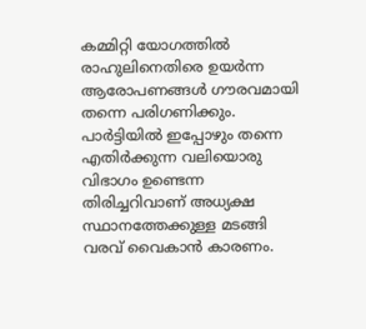കമ്മിറ്റി യോഗത്തില്‍ രാഹുലിനെതിരെ ഉയര്‍ന്ന ആരോപണങ്ങള്‍ ഗൗരവമായി തന്നെ പരിഗണിക്കും. പാര്‍ട്ടിയില്‍ ഇപ്പോഴും തന്നെ എതിര്‍ക്കുന്ന വലിയൊരു വിഭാഗം ഉണ്ടെന്ന തിരിച്ചറിവാണ് അധ്യക്ഷ സ്ഥാനത്തേക്കുള്ള മടങ്ങി വരവ് വൈകാന്‍ കാരണം.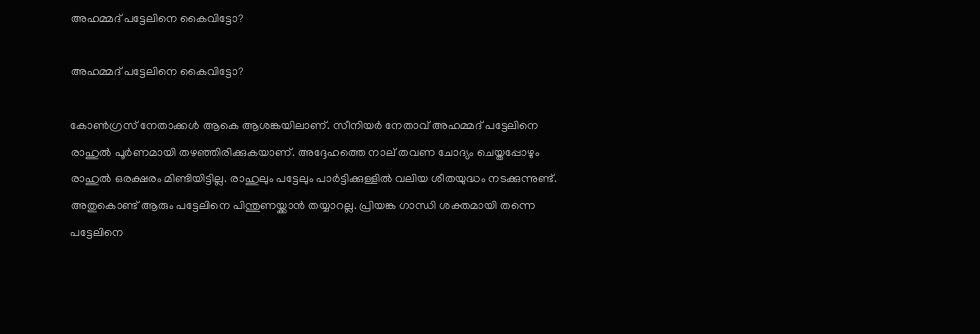അഹമ്മദ് പട്ടേലിനെ കൈവിട്ടോ?

അഹമ്മദ് പട്ടേലിനെ കൈവിട്ടോ?

കോണ്‍ഗ്രസ് നേതാക്കള്‍ ആകെ ആശങ്കയിലാണ്. സീനിയര്‍ നേതാവ് അഹമ്മദ് പട്ടേലിനെ രാഹുല്‍ പൂര്‍ണമായി തഴഞ്ഞിരിക്കുകയാണ്. അദ്ദേഹത്തെ നാല് തവണ ചോദ്യം ചെയ്തപ്പോഴും രാഹുല്‍ ഒരക്ഷരം മിണ്ടിയിട്ടില്ല. രാഹുലും പട്ടേലും പാര്‍ട്ടിക്കുള്ളില്‍ വലിയ ശീതയുദ്ധം നടക്കുന്നുണ്ട്. അതുകൊണ്ട് ആരും പട്ടേലിനെ പിന്തുണയ്ക്കാന്‍ തയ്യാറല്ല. പ്രിയങ്ക ഗാന്ധി ശക്തമായി തന്നെ പട്ടേലിനെ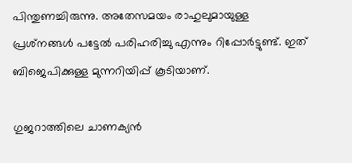പിന്തുണച്ചിരുന്നു. അതേസമയം രാഹുലുമായുള്ള പ്രശ്‌നങ്ങള്‍ പട്ടേല്‍ പരിഹരിച്ചു എന്നും റിപ്പോര്‍ട്ടുണ്ട്. ഇത് ബിജെപിക്കുള്ള മുന്നറിയിപ്പ് കൂടിയാണ്.

ഗുജറാത്തിലെ ചാണക്യന്‍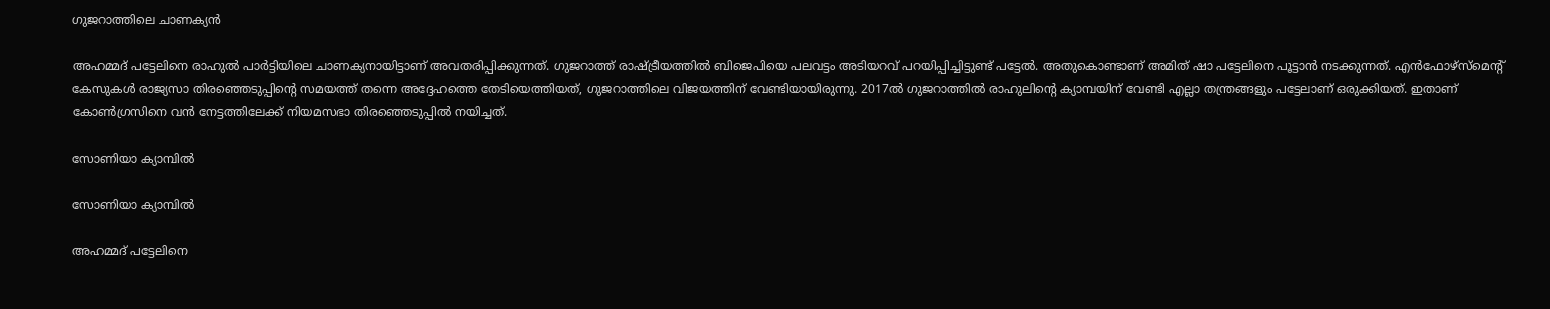ഗുജറാത്തിലെ ചാണക്യന്‍

അഹമ്മദ് പട്ടേലിനെ രാഹുല്‍ പാര്‍ട്ടിയിലെ ചാണക്യനായിട്ടാണ് അവതരിപ്പിക്കുന്നത്. ഗുജറാത്ത് രാഷ്ട്രീയത്തില്‍ ബിജെപിയെ പലവട്ടം അടിയറവ് പറയിപ്പിച്ചിട്ടുണ്ട് പട്ടേല്‍. അതുകൊണ്ടാണ് അമിത് ഷാ പട്ടേലിനെ പൂട്ടാന്‍ നടക്കുന്നത്. എന്‍ഫോഴ്‌സ്‌മെന്റ് കേസുകള്‍ രാജ്യസാ തിരഞ്ഞെടുപ്പിന്റെ സമയത്ത് തന്നെ അദ്ദേഹത്തെ തേടിയെത്തിയത്, ഗുജറാത്തിലെ വിജയത്തിന് വേണ്ടിയായിരുന്നു. 2017ല്‍ ഗുജറാത്തില്‍ രാഹുലിന്റെ ക്യാമ്പയിന് വേണ്ടി എല്ലാ തന്ത്രങ്ങളും പട്ടേലാണ് ഒരുക്കിയത്. ഇതാണ് കോണ്‍ഗ്രസിനെ വന്‍ നേട്ടത്തിലേക്ക് നിയമസഭാ തിരഞ്ഞെടുപ്പില്‍ നയിച്ചത്.

സോണിയാ ക്യാമ്പില്‍

സോണിയാ ക്യാമ്പില്‍

അഹമ്മദ് പട്ടേലിനെ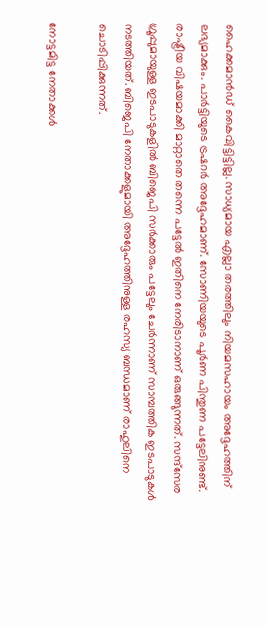ഹൈക്കമാന്‍ഡ് കൈവിട്ടിട്ടില്ല. സാധ്യമായ എല്ലാ തരത്തിലും നിയമസഹായം അദ്ദേഹത്തിന് ലഭ്യമാക്കും. പാര്‍ട്ടിയുടെ ട്രഷറര്‍ അദ്ദേഹമാണ്. സോണിയയുടെ പൂര്‍ണ പിന്തുണ പട്ടേലിനുണ്ട്. രാഷ്ട്രീയ വിഷയമാക്കി മാറ്റാതെ തന്നെ പട്ടേല്‍ ഇതിനെ നേരിടാനാണ് ഒരുങ്ങുന്നത്. സന്ദ്‌സേര ഗ്രൂപ്പുമായുള്ള ഇടപാടുകളില്‍ ബിജെപി സര്‍ക്കാരും പട്ടേലും ചേര്‍ന്നാണ് സാമ്പത്തിക ഇടപാടുകള്‍ നടത്തിയത്. ബിജെപി നേതാക്കളുമായി അദ്ദേഹത്തിനുള്ള രഹസ്യ ബന്ധമാണ് രാഹുലിനെ ചൊടിപ്പിക്കുന്നത്.

നോട്ടമിട്ട നേതാക്കള്‍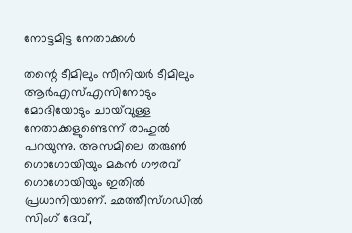നോട്ടമിട്ട നേതാക്കള്‍

തന്റെ ടീമിലും സീനിയര്‍ ടീമിലും ആര്‍എസ്എസിനോടും മോദിയോടും ചായ്‌വുള്ള നേതാക്കളുണ്ടെന്ന് രാഹുല്‍ പറയുന്നു. അസമിലെ തരുണ്‍ ഗൊഗോയിയും മകന്‍ ഗൗരവ് ഗൊഗോയിയും ഇതില്‍ പ്രധാനിയാണ്. ഛത്തീസ്ഗഡില്‍ സിംഗ് ദേവ്,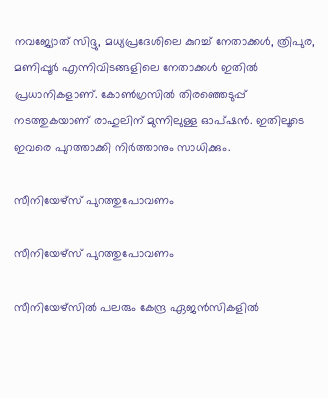നവജ്യോത് സിദ്ദു, മധ്യപ്രദേശിലെ കുറച്ച് നേതാക്കള്‍, ത്രിപുര, മണിപ്പൂര്‍ എന്നിവിടങ്ങളിലെ നേതാക്കള്‍ ഇതില്‍ പ്രധാനികളാണ്. കോണ്‍ഗ്രസില്‍ തിരഞ്ഞെടുപ്പ് നടത്തുകയാണ് രാഹുലിന് മുന്നിലുള്ള ഓപ്ഷന്‍. ഇതിലൂടെ ഇവരെ പുറത്താക്കി നിര്‍ത്താനും സാധിക്കും.

സീനിയേഴ്‌സ് പുറത്തുപോവണം

സീനിയേഴ്‌സ് പുറത്തുപോവണം

സീനിയേഴ്‌സില്‍ പലരും കേന്ദ്ര ഏജന്‍സികളില്‍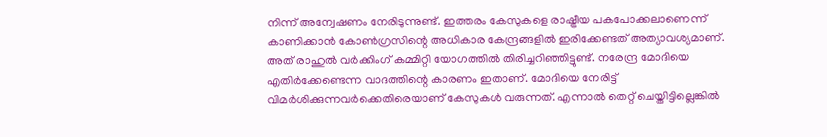നിന്ന് അന്വേഷണം നേരിടുന്നുണ്ട്. ഇത്തരം കേസുകളെ രാഷ്ട്രീയ പകപോക്കലാണെന്ന് കാണിക്കാന്‍ കോണ്‍ഗ്രസിന്റെ അധികാര കേന്ദ്രങ്ങളില്‍ ഇരിക്കേണ്ടത് അത്യാവശ്യമാണ്. അത് രാഹുല്‍ വര്‍ക്കിംഗ് കമ്മിറ്റി യോഗത്തില്‍ തിരിച്ചറിഞ്ഞിട്ടുണ്ട്. നരേന്ദ്ര മോദിയെ എതിര്‍ക്കേണ്ടെന്ന വാദത്തിന്റെ കാരണം ഇതാണ്. മോദിയെ നേരിട്ട് വിമര്‍ശിക്കുന്നവര്‍ക്കെതിരെയാണ് കേസുകള്‍ വരുന്നത്. എന്നാല്‍ തെറ്റ് ചെയ്തിട്ടില്ലെങ്കില്‍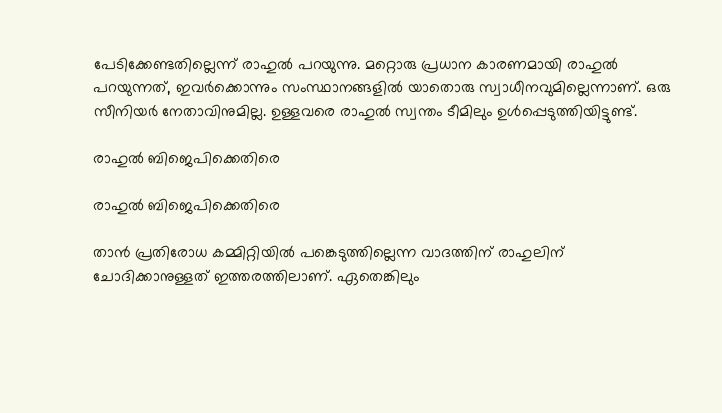പേടിക്കേണ്ടതില്ലെന്ന് രാഹുല്‍ പറയുന്നു. മറ്റൊരു പ്രധാന കാരണമായി രാഹുല്‍ പറയുന്നത്, ഇവര്‍ക്കൊന്നും സംസ്ഥാനങ്ങളില്‍ യാതൊരു സ്വാധീനവുമില്ലെന്നാണ്. ഒരു സീനിയര്‍ നേതാവിനുമില്ല. ഉള്ളവരെ രാഹുല്‍ സ്വന്തം ടീമിലും ഉള്‍പ്പെടുത്തിയിട്ടുണ്ട്.

രാഹുല്‍ ബിജെപിക്കെതിരെ

രാഹുല്‍ ബിജെപിക്കെതിരെ

താന്‍ പ്രതിരോധ കമ്മിറ്റിയില്‍ പങ്കെടുത്തില്ലെന്ന വാദത്തിന് രാഹുലിന് ചോദിക്കാനുള്ളത് ഇത്തരത്തിലാണ്. ഏതെങ്കിലും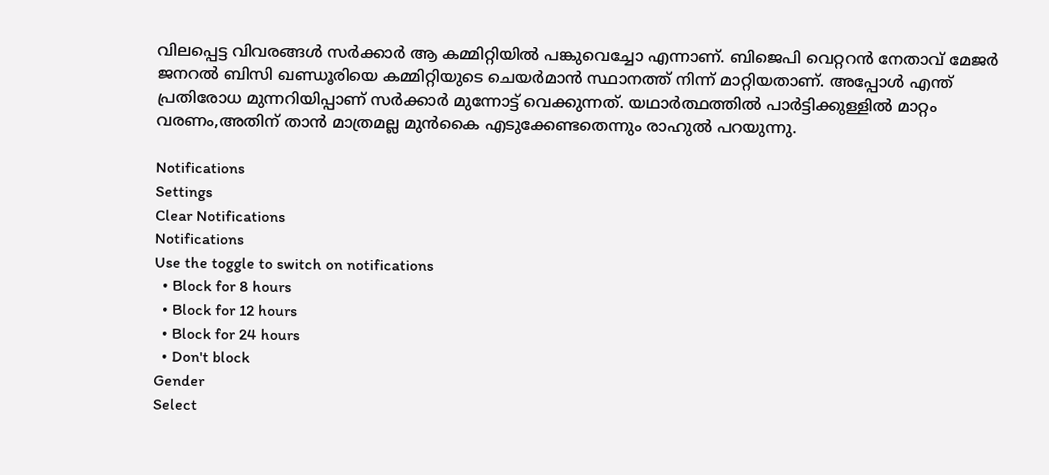വിലപ്പെട്ട വിവരങ്ങള്‍ സര്‍ക്കാര്‍ ആ കമ്മിറ്റിയില്‍ പങ്കുവെച്ചോ എന്നാണ്. ബിജെപി വെറ്ററന്‍ നേതാവ് മേജര്‍ ജനറല്‍ ബിസി ഖണ്ഡൂരിയെ കമ്മിറ്റിയുടെ ചെയര്‍മാന്‍ സ്ഥാനത്ത് നിന്ന് മാറ്റിയതാണ്. അപ്പോള്‍ എന്ത് പ്രതിരോധ മുന്നറിയിപ്പാണ് സര്‍ക്കാര്‍ മുന്നോട്ട് വെക്കുന്നത്. യഥാര്‍ത്ഥത്തില്‍ പാര്‍ട്ടിക്കുള്ളില്‍ മാറ്റം വരണം,അതിന് താന്‍ മാത്രമല്ല മുന്‍കൈ എടുക്കേണ്ടതെന്നും രാഹുല്‍ പറയുന്നു.

Notifications
Settings
Clear Notifications
Notifications
Use the toggle to switch on notifications
  • Block for 8 hours
  • Block for 12 hours
  • Block for 24 hours
  • Don't block
Gender
Select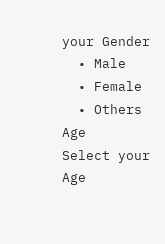your Gender
  • Male
  • Female
  • Others
Age
Select your Age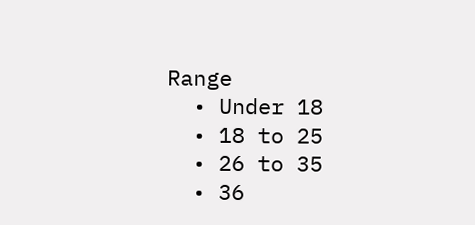Range
  • Under 18
  • 18 to 25
  • 26 to 35
  • 36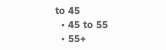to 45
  • 45 to 55
  • 55+